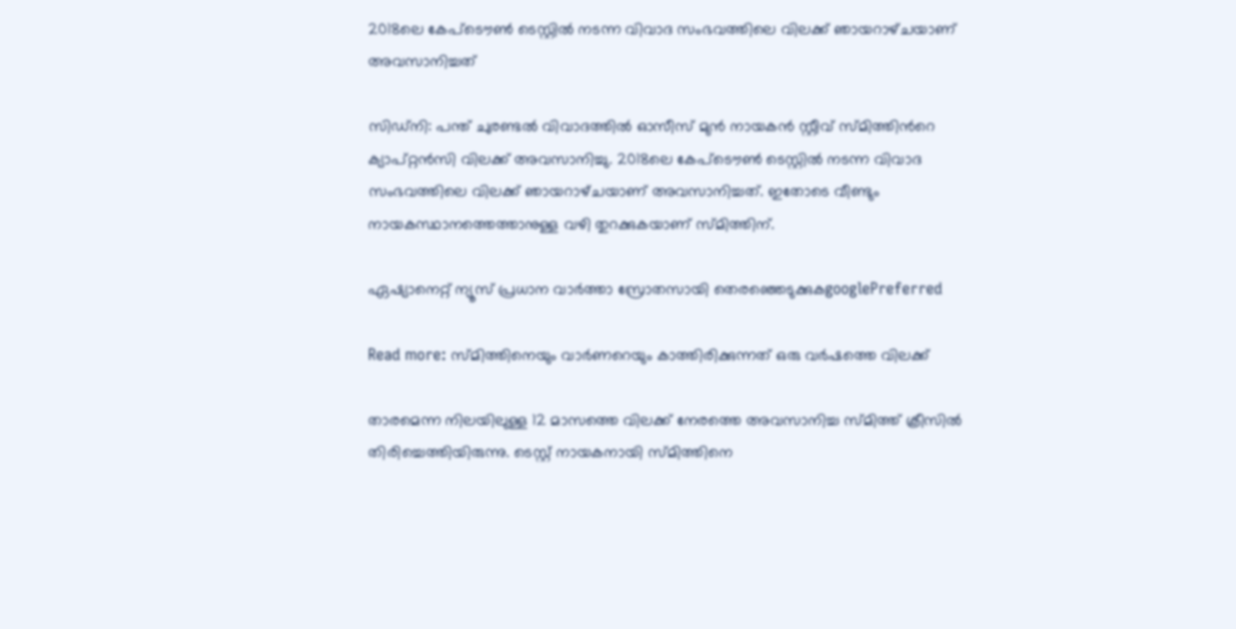2018ലെ കേപ്‍ടൌണ്‍ ടെസ്റ്റില്‍ നടന്ന വിവാദ സംഭവത്തിലെ വിലക്ക് ഞായറാഴ്‍‌ചയാണ് അവസാനിച്ചത്

സിഡ്‍നി: പന്ത് ചുരണ്ടല്‍ വിവാദത്തില്‍ ഓസീസ് മുന്‍ നായകന്‍ സ്റ്റീവ് സ്മിത്തിന്‍റെ ക്യാപ്റ്റന്‍സി വിലക്ക് അവസാനിച്ചു. 2018ലെ കേപ്‍ടൌണ്‍ ടെസ്റ്റില്‍ നടന്ന വിവാദ സംഭവത്തിലെ വിലക്ക് ഞായറാഴ്‍‌ചയാണ് അവസാനിച്ചത്. ഇതോടെ വീണ്ടും നായകസ്ഥാനത്തെത്താനുള്ള വഴി തുറക്കുകയാണ് സ്‍മിത്തിന്.

ഏഷ്യാനെറ്റ് ന്യൂസ് പ്രധാന വാർത്താ സ്രോതസായി തെരഞ്ഞെടുക്കുകgooglePreferred

Read more: സ്‌മിത്തിനെയും വാര്‍ണറെയും കാത്തിരിക്കുന്നത് ഒരു വര്‍ഷത്തെ വിലക്ക്

താരമെന്ന നിലയിലുള്ള 12 മാസത്തെ വിലക്ക് നേരത്തെ അവസാനിച്ച സ്മിത്ത് ക്രീസില്‍ തിരിച്ചെത്തിയിരുന്നു. ടെസ്റ്റ് നായകനായി സ്മിത്തിനെ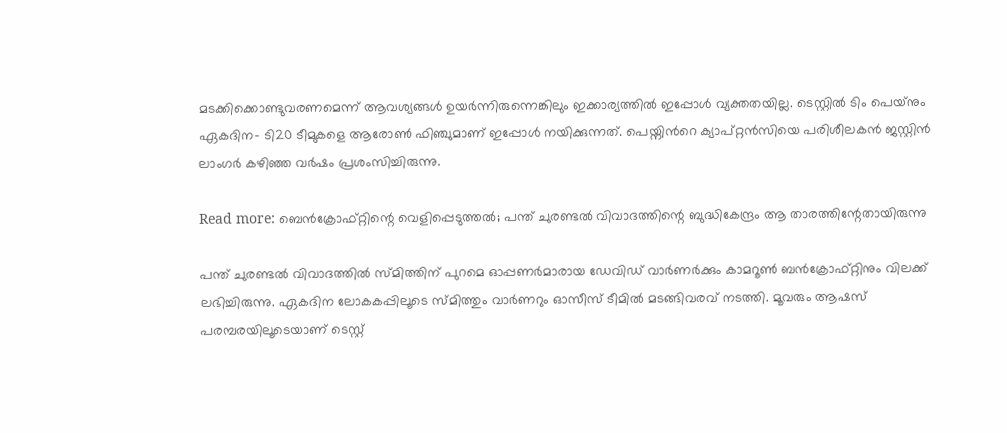മടക്കിക്കൊണ്ടുവരണമെന്ന് ആവശ്യങ്ങള്‍ ഉയർന്നിരുന്നെങ്കിലും ഇക്കാര്യത്തില്‍ ഇപ്പോള്‍ വ്യക്തതയില്ല. ടെസ്റ്റില്‍ ടിം പെയ്‍നും ഏകദിന- ടി20 ടീമുകളെ ആരോണ്‍ ഫിഞ്ചുമാണ് ഇപ്പോള്‍ നയിക്കുന്നത്. പെയ്നിന്‍റെ ക്യാപ്റ്റന്‍സിയെ പരിശീലകന്‍ ജസ്റ്റിന്‍ ലാംഗർ കഴിഞ്ഞ വർഷം പ്രശംസിച്ചിരുന്നു.

Read more: ബെന്‍ക്രോഫ്റ്റിന്റെ വെളിപ്പെടുത്തല്‍; പന്ത് ചുരണ്ടല്‍ വിവാദത്തിന്റെ ബുദ്ധികേന്ദ്രം ആ താരത്തിന്റേതായിരുന്നു

പന്ത് ചുരണ്ടല്‍ വിവാദത്തില്‍ സ്മിത്തിന് പുറമെ ഓപ്പണർമാരായ ഡേവിഡ് വാർണർക്കും കാമറൂണ്‍ ബന്‍ക്രോഫ്റ്റിനും വിലക്ക് ലഭിച്ചിരുന്നു. ഏകദിന ലോകകപ്പിലൂടെ സ്മിത്തും വാർണറും ഓസീസ് ടീമില്‍ മടങ്ങിവരവ് നടത്തി. മൂവരും ആഷസ് പരമ്പരയിലൂടെയാണ് ടെസ്റ്റ്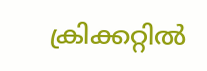ക്രിക്കറ്റില്‍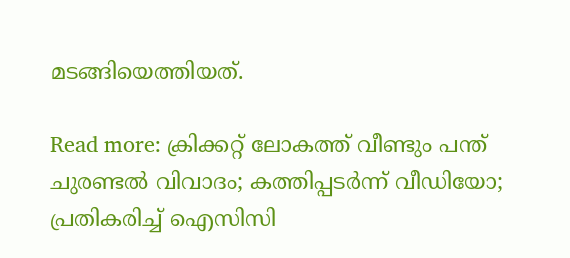മടങ്ങിയെത്തിയത്.

Read more: ക്രിക്കറ്റ് ലോകത്ത് വീണ്ടും പന്ത് ചുരണ്ടല്‍ വിവാദം; കത്തിപ്പടര്‍ന്ന് വീഡിയോ; പ്രതികരിച്ച് ഐസിസി